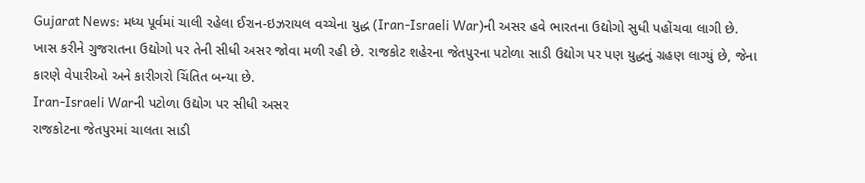Gujarat News: મધ્ય પૂર્વમાં ચાલી રહેલા ઈરાન-ઇઝરાયલ વચ્ચેના યુદ્ધ (Iran-Israeli War)ની અસર હવે ભારતના ઉદ્યોગો સુધી પહોંચવા લાગી છે. ખાસ કરીને ગુજરાતના ઉદ્યોગો પર તેની સીધી અસર જોવા મળી રહી છે. રાજકોટ શહેરના જેતપુરના પટોળા સાડી ઉદ્યોગ પર પણ યુદ્ધનું ગ્રહણ લાગ્યું છે, જેના કારણે વેપારીઓ અને કારીગરો ચિંતિત બન્યા છે.
Iran-Israeli Warની પટોળા ઉદ્યોગ પર સીધી અસર
રાજકોટના જેતપુરમાં ચાલતા સાડી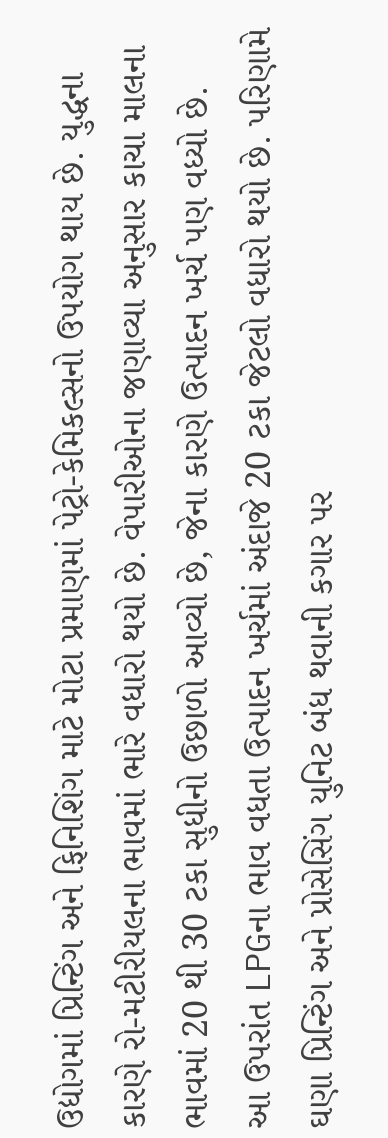ઉદ્યોગમાં પ્રિન્ટિંગ અને ફિનિશિંગ માટે મોટા પ્રમાણમાં પેટ્રો-કેમિકલ્સનો ઉપયોગ થાય છે. યુદ્ધના કારણે રો-મટીરીયલના ભાવમાં ભારે વધારો થયો છે. વેપારીઓના જણાવ્યા અનુસાર કાચા માલના ભાવમાં 20 થી 30 ટકા સુધીનો ઉછાળો આવ્યો છે, જેના કારણે ઉત્પાદન ખર્ચ પણ વધ્યો છે.
આ ઉપરાંત LPGના ભાવ વધતા ઉત્પાદન ખર્ચમાં અંદાજે 20 ટકા જેટલો વધારો થયો છે. પરિણામે ઘણા પ્રિન્ટિંગ અને પ્રોસેસિંગ યુનિટ બંધ થવાની કગાર પર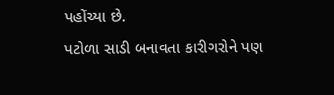પહોંચ્યા છે.
પટોળા સાડી બનાવતા કારીગરોને પણ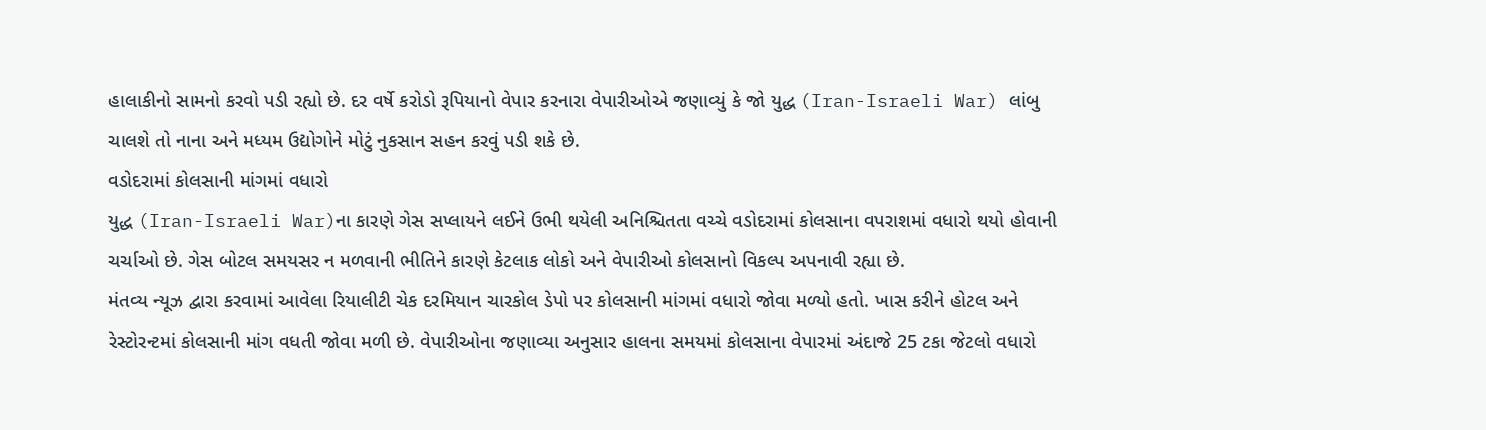હાલાકીનો સામનો કરવો પડી રહ્યો છે. દર વર્ષે કરોડો રૂપિયાનો વેપાર કરનારા વેપારીઓએ જણાવ્યું કે જો યુદ્ધ (Iran-Israeli War) લાંબુ ચાલશે તો નાના અને મધ્યમ ઉદ્યોગોને મોટું નુકસાન સહન કરવું પડી શકે છે.
વડોદરામાં કોલસાની માંગમાં વધારો
યુદ્ધ (Iran-Israeli War)ના કારણે ગેસ સપ્લાયને લઈને ઉભી થયેલી અનિશ્ચિતતા વચ્ચે વડોદરામાં કોલસાના વપરાશમાં વધારો થયો હોવાની ચર્ચાઓ છે. ગેસ બોટલ સમયસર ન મળવાની ભીતિને કારણે કેટલાક લોકો અને વેપારીઓ કોલસાનો વિકલ્પ અપનાવી રહ્યા છે.
મંતવ્ય ન્યૂઝ દ્વારા કરવામાં આવેલા રિયાલીટી ચેક દરમિયાન ચારકોલ ડેપો પર કોલસાની માંગમાં વધારો જોવા મળ્યો હતો. ખાસ કરીને હોટલ અને રેસ્ટોરન્ટમાં કોલસાની માંગ વધતી જોવા મળી છે. વેપારીઓના જણાવ્યા અનુસાર હાલના સમયમાં કોલસાના વેપારમાં અંદાજે 25 ટકા જેટલો વધારો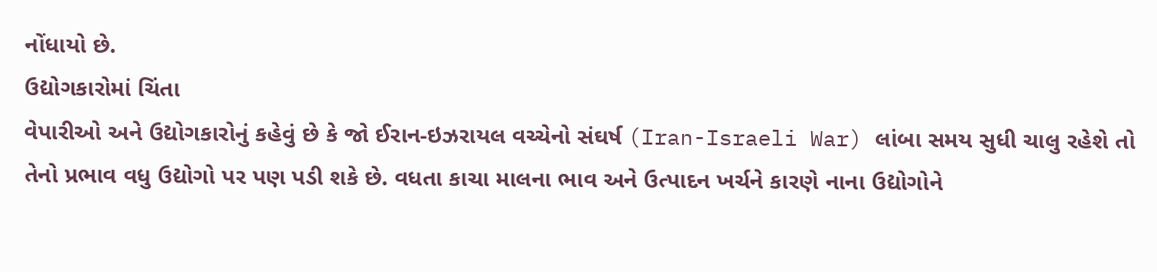નોંધાયો છે.
ઉદ્યોગકારોમાં ચિંતા
વેપારીઓ અને ઉદ્યોગકારોનું કહેવું છે કે જો ઈરાન-ઇઝરાયલ વચ્ચેનો સંઘર્ષ (Iran-Israeli War) લાંબા સમય સુધી ચાલુ રહેશે તો તેનો પ્રભાવ વધુ ઉદ્યોગો પર પણ પડી શકે છે. વધતા કાચા માલના ભાવ અને ઉત્પાદન ખર્ચને કારણે નાના ઉદ્યોગોને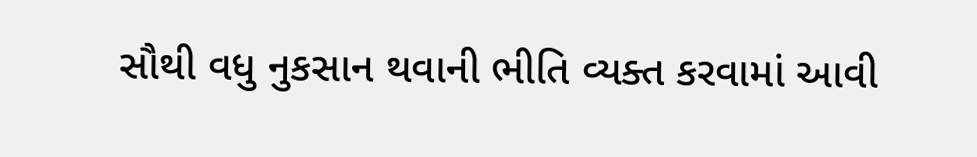સૌથી વધુ નુકસાન થવાની ભીતિ વ્યક્ત કરવામાં આવી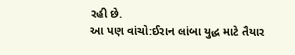રહી છે.
આ પણ વાંચો:ઈરાન લાંબા યુદ્ધ માટે તૈયાર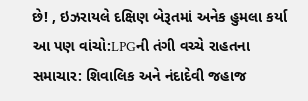છે! , ઇઝરાયલે દક્ષિણ બેરૂતમાં અનેક હુમલા કર્યા
આ પણ વાંચો:LPGની તંગી વચ્ચે રાહતના સમાચાર: શિવાલિક અને નંદાદેવી જહાજ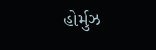હોર્મુઝ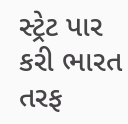સ્ટ્રેટ પાર કરી ભારત તરફ